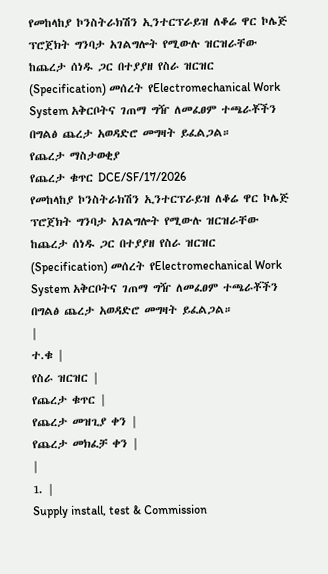የመከላከያ ኮንስትራክሽን ኢንተርፕራይዝ ለቆሬ ዋር ኮሌጅ ፕሮጀክት ግንባታ አገልግሎት የሚውሉ ዝርዝራቸው ከጨረታ ሰነዱ ጋር በተያያዘ የስራ ዝርዝር (Specification) መሰረት የElectromechanical Work System አቅርቦትና ገጠማ ግዥ ለመፈፀም ተጫራቾችን በግልፅ ጨረታ አወዳድሮ መግዛት ይፈልጋል።
የጨረታ ማስታወቂያ
የጨረታ ቁጥር DCE/SF/17/2026
የመከላከያ ኮንስትራክሽን ኢንተርፕራይዝ ለቆሬ ዋር ኮሌጅ ፕሮጀክት ግንባታ አገልግሎት የሚውሉ ዝርዝራቸው ከጨረታ ሰነዱ ጋር በተያያዘ የስራ ዝርዝር (Specification) መሰረት የElectromechanical Work System አቅርቦትና ገጠማ ግዥ ለመፈፀም ተጫራቾችን በግልፅ ጨረታ አወዳድሮ መግዛት ይፈልጋል።
|
ተ.ቁ |
የስራ ዝርዝር |
የጨረታ ቁጥር |
የጨረታ መዝጊያ ቀን |
የጨረታ መክፈቻ ቀን |
|
1. |
Supply install, test & Commission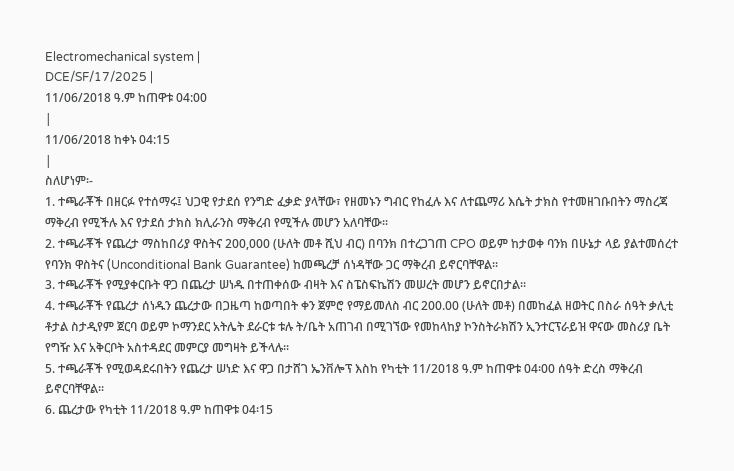Electromechanical system |
DCE/SF/17/2025 |
11/06/2018 ዓ.ም ከጠዋቱ 04:00
|
11/06/2018 ከቀኑ 04:15
|
ስለሆነም፡-
1. ተጫራቾች በዘርፉ የተሰማሩ፤ ህጋዊ የታደሰ የንግድ ፈቃድ ያላቸው፣ የዘመኑን ግብር የከፈሉ እና ለተጨማሪ እሴት ታክስ የተመዘገቡበትን ማስረጃ ማቅረብ የሚችሉ እና የታደሰ ታክስ ክሊራንስ ማቅረብ የሚችሉ መሆን አለባቸው፡፡
2. ተጫራቾች የጨረታ ማስከበሪያ ዋስትና 200,000 (ሁለት መቶ ሺህ ብር) በባንክ በተረጋገጠ CPO ወይም ከታወቀ ባንክ በሁኔታ ላይ ያልተመሰረተ የባንክ ዋስትና (Unconditional Bank Guarantee) ከመጫረቻ ሰነዳቸው ጋር ማቅረብ ይኖርባቸዋል፡፡
3. ተጫራቾች የሚያቀርቡት ዋጋ በጨረታ ሠነዱ በተጠቀሰው ብዛት እና ስፔስፍኬሽን መሠረት መሆን ይኖርበታል፡፡
4. ተጫራቾች የጨረታ ሰነዱን ጨረታው በጋዜጣ ከወጣበት ቀን ጀምሮ የማይመለስ ብር 200.00 (ሁለት መቶ) በመከፈል ዘወትር በስራ ሰዓት ቃሊቲ ቶታል ስታዲየም ጀርባ ወይም ኮማንደር አትሌት ደራርቱ ቱሉ ት/ቤት አጠገብ በሚገኘው የመከላከያ ኮንስትራክሽን ኢንተርፕራይዝ ዋናው መስሪያ ቤት የግዥ እና አቅርቦት አስተዳደር መምርያ መግዛት ይችላሉ፡፡
5. ተጫራቾች የሚወዳደሩበትን የጨረታ ሠነድ እና ዋጋ በታሸገ ኤንቨሎፕ እስከ የካቲት 11/2018 ዓ.ም ከጠዋቱ 04፡00 ሰዓት ድረስ ማቅረብ ይኖርባቸዋል፡፡
6. ጨረታው የካቲት 11/2018 ዓ.ም ከጠዋቱ 04፡15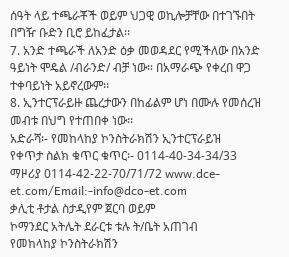ሰዓት ላይ ተጫራቾች ወይም ህጋዊ ወኪሎቻቸው በተገኙበት በግዥ ቡድን ቢሮ ይከፈታል፡፡
7. አንድ ተጫራች ለአንድ ዕቃ መወዳደር የሚችለው በአንድ ዓይነት ሞዴል /ብራንድ/ ብቻ ነው። በአማራጭ የቀረበ ዋጋ ተቀባይነት አይኖረውም፡፡
8. ኢንተርፕራይዙ ጨረታውን በከፊልም ሆነ በሙሉ የመሰረዝ መብቱ በህግ የተጠበቀ ነው፡፡
አድራሻ፡- የመከላከያ ኮንስትራክሽን ኢንተርፕራይዝ
የቀጥታ ስልክ ቁጥር ቁጥር፡- 0114-40-34-34/33
ማዞሪያ 0114-42-22-70/71/72 www.dce-et.com/Email:-info@dco-et.com
ቃሊቲ ቶታል ስታዲየም ጀርባ ወይም
ኮማንደር አትሌት ደራርቱ ቱሉ ት/ቤት አጠገብ
የመከላከያ ኮንስትራክሽን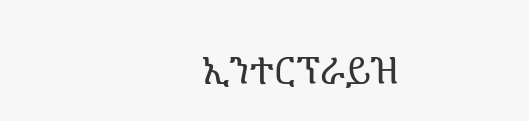ኢንተርፕራይዝ